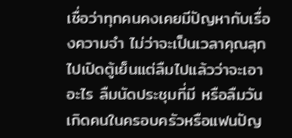เชื่อว่าทุกคนคงเคยมีปัญหากับเรื่องความจำ ไม่ว่าจะเป็นเวลาคุณลุกไปเปิดตู้เย็นแต่ลืมไปแล้วว่าจะเอาอะไร ลืมนัดประชุมที่มี หรือลืมวันเกิดคนในครอบครัวหรือแฟนปัญ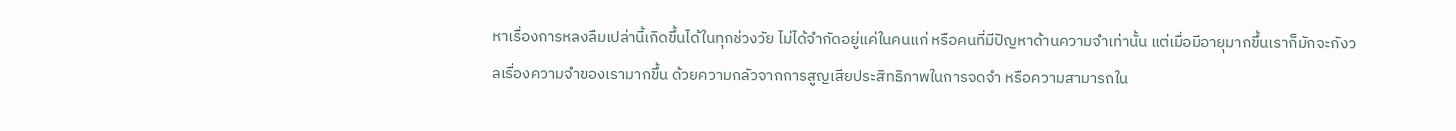หาเรื่องการหลงลืมเปล่านี้เกิดขึ้นได้ในทุกช่วงวัย ไม่ได้จำกัดอยู่แค่ในคนแก่ หรือคนที่มีปัญหาด้านความจำเท่านั้น แต่เมื่อมีอายุมากขึ้นเราก็มักจะกังวลเรื่องความจำของเรามากขึ้น ด้วยความกลัวจากการสูญเสียประสิทธิภาพในการจดจำ หรือความสามารถใน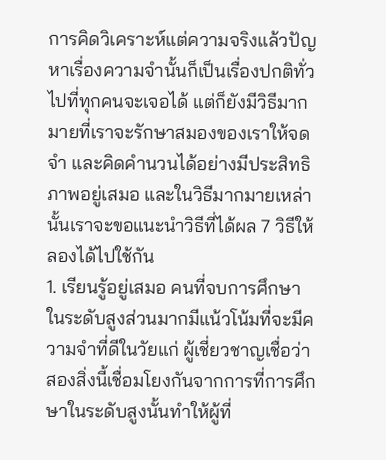การคิดวิเคราะห์แต่ความจริงแล้วปัญหาเรื่องความจำนั้นก็เป็นเรื่องปกติทั่วไปที่ทุกคนจะเจอได้ แต่ก็ยังมีวิธีมากมายที่เราจะรักษาสมองของเราให้จดจำ และคิดคำนวนได้อย่างมีประสิทธิภาพอยู่เสมอ และในวิธีมากมายเหล่านั้นเราจะขอแนะนำวิธีที่ได้ผล 7 วิธีให้ลองได้ไปใช้กัน
1. เรียนรู้อยู่เสมอ คนที่จบการศึกษาในระดับสูงส่วนมากมีแน้วโน้มที่จะมีความจำที่ดีในวัยแก่ ผู้เชี่ยวชาญเชื่อว่าสองสิ่งนี้เชื่อมโยงกันจากการที่การศึกษาในระดับสูงนั้นทำให้ผู้ที่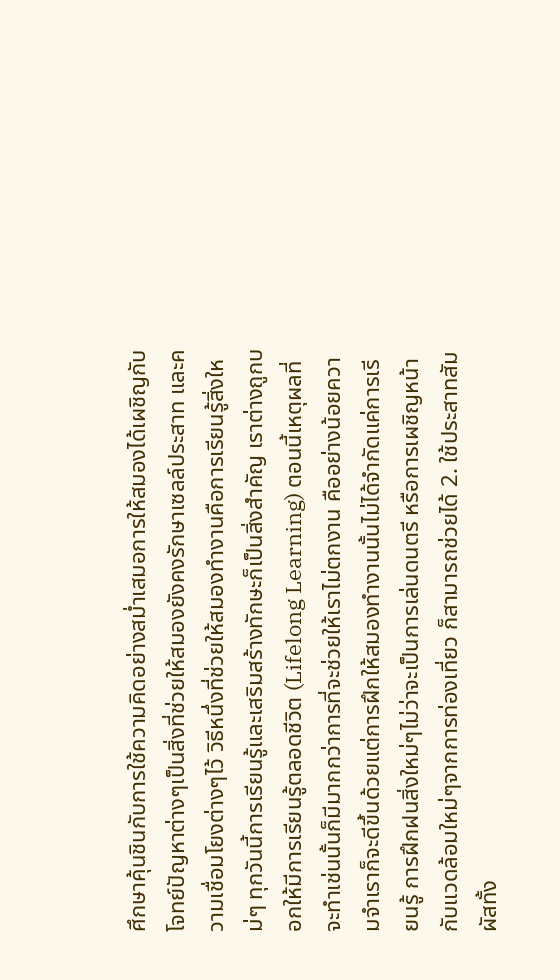ศึกษาคุ้นชินกับการใช้ความคิดอย่างสม่ำเสมอการให้สมองได้เผชิญกับโจทย์ปัญหาต่างๆเป็นสิ่งที่ช่วยให้สมองยังคงรักษาเซลล์ประสาท และความเชื่อมโยงต่างๆไว้ วิธีหนึ่งที่ช่วยให้สมองทำงานคือการเรียนรู้สิ่งใหม่ๆ ทุกวันนี้การเรียนรู้และเสริมสร้างทักษะก็เป็นสิ่งสำคัญ เราต่างถูกบอกให้มีการเรียนรู้ตลอดชีวิต (Lifelong Learning) ตอนนี้เหตุผลที่จะทำเช่นนั้นก็มีมากกว่าการที่จะช่วยให้เราไม่ตกงาน คืออย่างน้อยความจำเราก็จะดีขึ้นด้วยแต่การฝึกให้สมองทำงานนั้นไม่ได้จำกัดแค่การเรียนรู้ การฝึกฝนสิ่งใหม่ๆไม่ว่าจะเป็นการเล่นดนตรี หรือการเผชิญหน้ากับแวดล้อมใหม่ๆจากการท่องเที่ยว ก็สามารถช่วยได้ 2. ใช้ประสาทสัมผัสทั้ง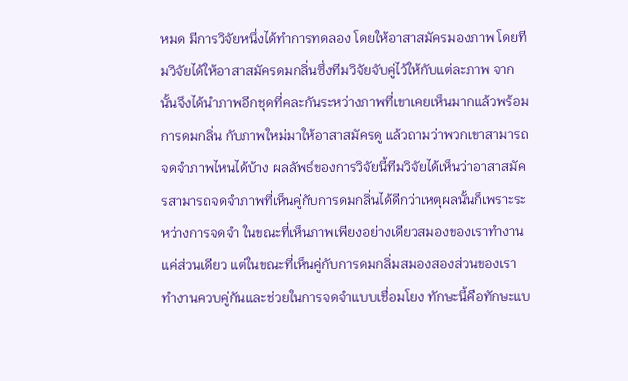หมด มีการวิจัยหนึ่งได้ทำการทดลอง โดยให้อาสาสมัครมองภาพ โดยทีมวิจัยได้ให้อาสาสมัครดมกลิ่นซึ่งทีมวิจัยจับคู่ไว้ให้กับแต่ละภาพ จากนั้นจึงได้นำภาพอีกชุดที่คละกันระหว่างภาพที่เขาเคยเห็นมากแล้วพร้อมการดมกลิ่น กับภาพใหม่มาให้อาสาสมัครดู แล้วถามว่าพวกเขาสามารถจดจำภาพไหนได้บ้าง ผลลัพธ์ของการวิจัยนี้ทีมวิจัยได้เห็นว่าอาสาสมัครสามารถจดจำภาพที่เห็นคู่กับการดมกลิ่นได้ดีกว่าเหตุผลนั้นก็เพราะระหว่างการจดจำ ในขณะที่เห็นภาพเพียงอย่างเดียวสมองของเราทำงานแค่ส่วนเดียว แต่ในขณะที่เห็นคู่กับการดมกลิ่มสมองสองส่วนของเราทำงานควบคู่กันและช่วยในการจดจำแบบเชื่อมโยง ทักษะนี้คือทักษะแบ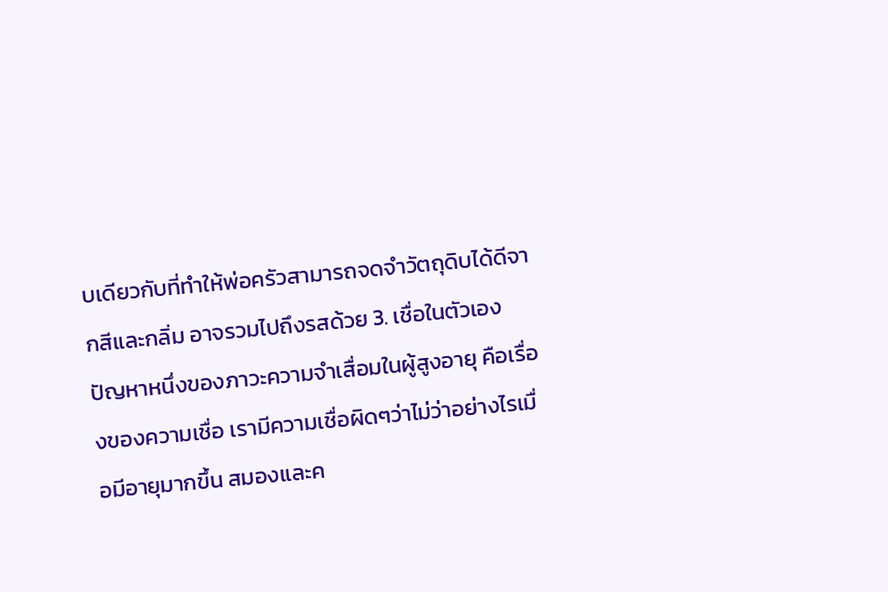บเดียวกับที่ทำให้พ่อครัวสามารถจดจำวัตถุดิบได้ดีจากสีและกลิ่ม อาจรวมไปถึงรสด้วย 3. เชื่อในตัวเอง ปัญหาหนึ่งของภาวะความจำเสื่อมในผู้สูงอายุ คือเรื่องของความเชื่อ เรามีความเชื่อผิดๆว่าไม่ว่าอย่างไรเมื่อมีอายุมากขึ้น สมองและค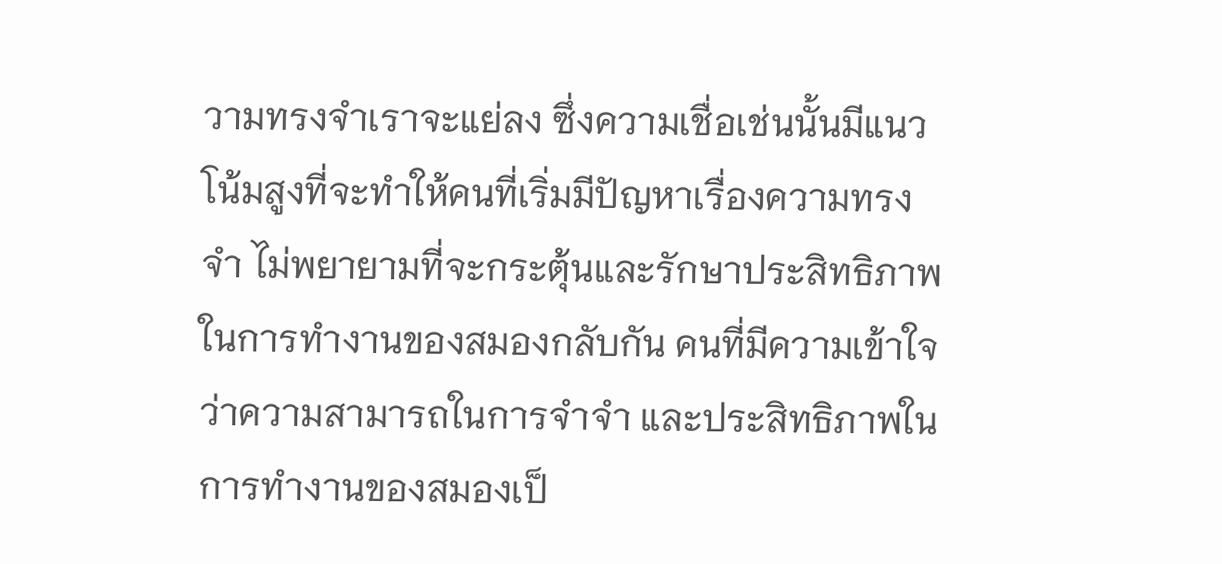วามทรงจำเราจะแย่ลง ซึ่งความเชื่อเช่นนั้นมีแนวโน้มสูงที่จะทำให้คนที่เริ่มมีปัญหาเรื่องความทรงจำ ไม่พยายามที่จะกระตุ้นและรักษาประสิทธิภาพในการทำงานของสมองกลับกัน คนที่มีความเข้าใจว่าความสามารถในการจำจำ และประสิทธิภาพในการทำงานของสมองเป็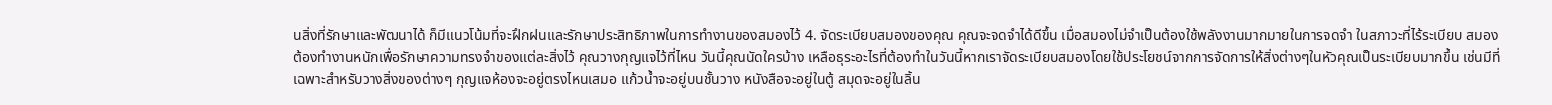นสิ่งที่รักษาและพัฒนาได้ ก็มีแนวโน้มที่จะฝึกฝนและรักษาประสิทธิภาพในการทำงานของสมองไว้ 4. จัดระเบียบสมองของคุณ คุณจะจดจำได้ดีขึ้น เมื่อสมองไม่จำเป็นต้องใช้พลังงานมากมายในการจดจำ ในสภาวะที่ไร้ระเบียบ สมองต้องทำงานหนักเพื่อรักษาความทรงจำของแต่ละสิ่งไว้ คุณวางกุญแจไว้ที่ไหน วันนี้คุณนัดใครบ้าง เหลือธุระอะไรที่ต้องทำในวันนี้หากเราจัดระเบียบสมองโดยใช้ประโยชน์จากการจัดการให้สิ่งต่างๆในหัวคุณเป็นระเบียบมากขึ้น เช่นมีที่เฉพาะสำหรับวางสิ่งของต่างๆ กุญแจห้องจะอยู่ตรงไหนเสมอ แก้วน้ำจะอยู่บนชั้นวาง หนังสือจะอยู่ในตู้ สมุดจะอยู่ในลิ้น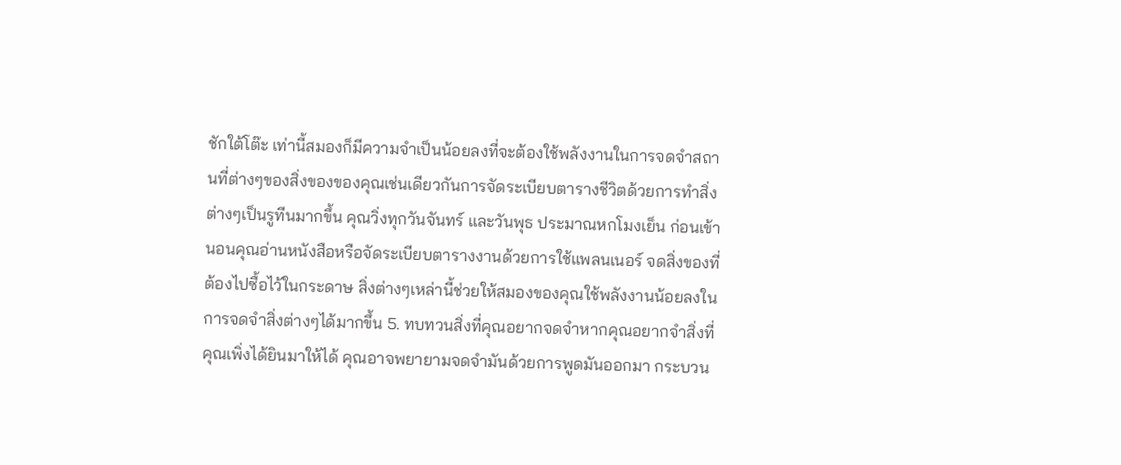ชักใต้โต๊ะ เท่านี้สมองก็มีความจำเป็นน้อยลงที่จะต้องใช้พลังงานในการจดจำสถานที่ต่างๆของสิ่งของของคุณเช่นเดียวกันการจัดระเบียบตารางชีวิตด้วยการทำสิ่งต่างๆเป็นรูทีนมากขึ้น คุณวิ่งทุกวันจันทร์ และวันพุธ ประมาณหกโมงเย็น ก่อนเข้านอนคุณอ่านหนังสือหรือจัดระเบียบตารางงานด้วยการใช้แพลนเนอร์ จดสิ่งของที่ต้องไปซื้อไว้ในกระดาษ สิ่งต่างๆเหล่านี้ช่วยให้สมองของคุณใช้พลังงานน้อยลงในการจดจำสิ่งต่างๆได้มากขึ้น 5. ทบทวนสิ่งที่คุณอยากจดจำหากคุณอยากจำสิ่งที่คุณเพิ่งได้ยินมาให้ได้ คุณอาจพยายามจดจำมันด้วยการพูดมันออกมา กระบวน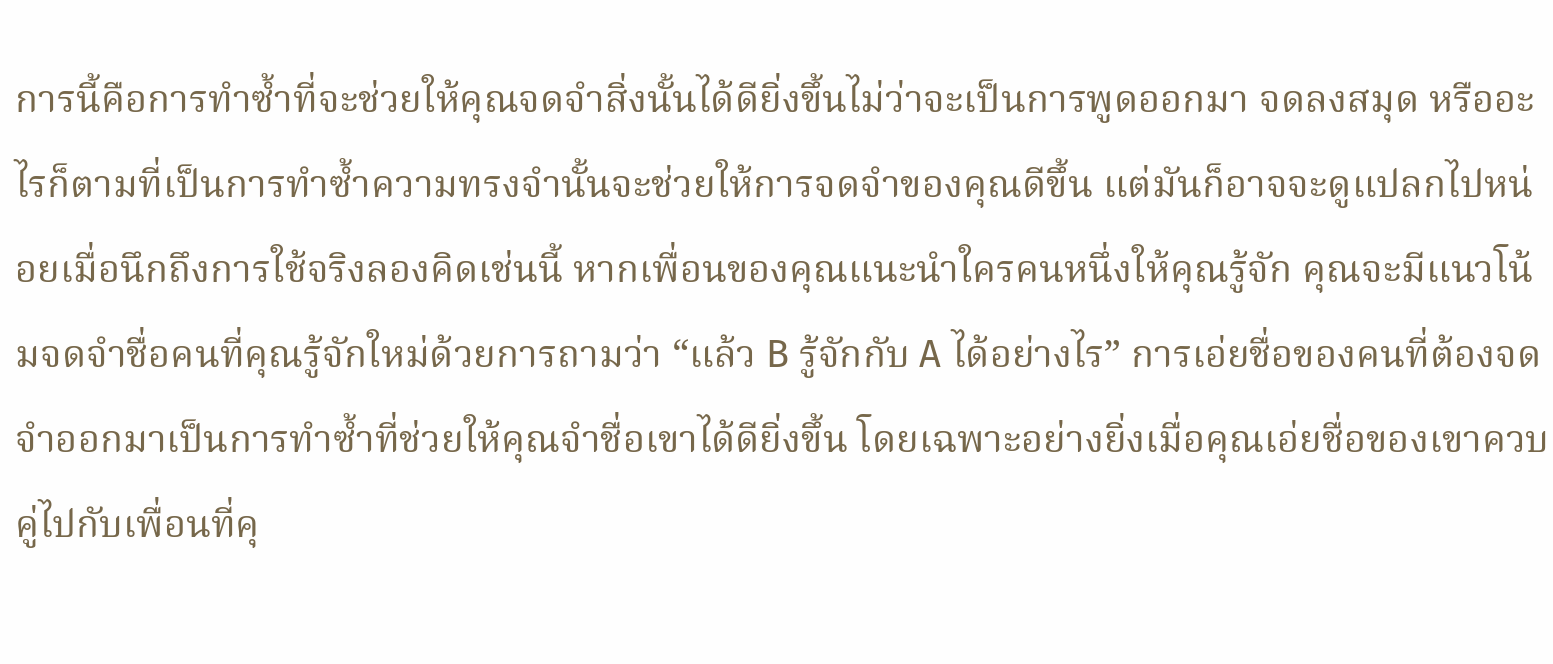การนี้คือการทำซ้ำที่จะช่วยให้คุณจดจำสิ่งนั้นได้ดียิ่งขึ้นไม่ว่าจะเป็นการพูดออกมา จดลงสมุด หรืออะไรก็ตามที่เป็นการทำซ้ำความทรงจำนั้นจะช่วยให้การจดจำของคุณดีขึ้น แต่มันก็อาจจะดูแปลกไปหน่อยเมื่อนึกถึงการใช้จริงลองคิดเช่นนี้ หากเพื่อนของคุณแนะนำใครคนหนึ่งให้คุณรู้จัก คุณจะมีแนวโน้มจดจำชื่อคนที่คุณรู้จักใหม่ด้วยการถามว่า “แล้ว B รู้จักกับ A ได้อย่างไร” การเอ่ยชื่อของคนที่ต้องจดจำออกมาเป็นการทำซ้ำที่ช่วยให้คุณจำชื่อเขาได้ดียิ่งขึ้น โดยเฉพาะอย่างยิ่งเมื่อคุณเอ่ยชื่อของเขาควบคู่ไปกับเพื่อนที่คุ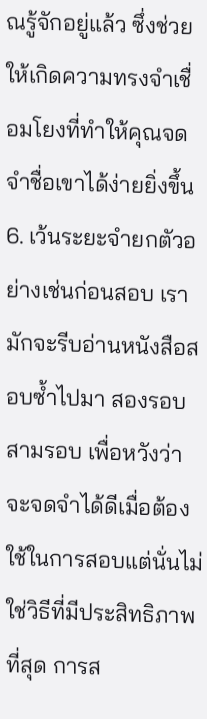ณรู้จักอยู่แล้ว ซึ่งช่วยให้เกิดความทรงจำเชื่อมโยงที่ทำให้คุณจดจำชื่อเขาได้ง่ายยิ่งขึ้น 6. เว้นระยะจำยกตัวอย่างเช่นก่อนสอบ เรามักจะรีบอ่านหนังสือสอบซ้ำไปมา สองรอบ สามรอบ เพื่อหวังว่าจะจดจำได้ดีเมื่อต้องใช้ในการสอบแต่นั่นไม่ใช่วิธีที่มีประสิทธิภาพที่สุด การส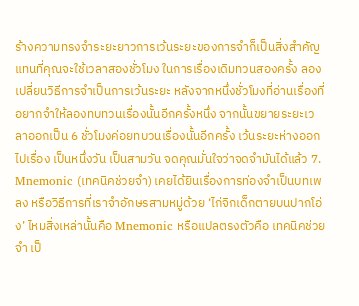ร้างความทรงจำระยะยาวการเว้นระยะของการจำก็เป็นสิ่งสำคัญ แทนที่คุณจะใช้เวลาสองชั่วโมง ในการเรื่องเดิมทวนสองครั้ง ลองเปลี่ยนวิธีการจำเป็นการเว้นระยะ หลังจากหนึ่งชั่วโมงที่อ่านเรื่องที่อยากจำให้ลองทบทวนเรื่องนั้นอีกครั้งหนึ่ง จากนั้นขยายระยะเวลาออกเป็น 6 ชั่วโมงค่อยทบวนเรื่องนั้นอีกครั้ง เว้นระยะห่างออกไปเรื่อง เป็นหนึ่งวัน เป็นสามวัน จดคุณมั่นใจว่าจดจำมันได้แล้ว 7. Mnemonic (เทคนิคช่วยจำ) เคยได้ยินเรื่องการท่องจำเป็นบทเพลง หรือวิธีการที่เราจำอักษรสามหมู่ด้วย ‘ไก่จิกเด็กตายบนปากโอ่ง’ ไหมสิ่งเหล่านั้นคือ Mnemonic หรือแปลตรงตัวคือ เทคนิคช่วยจำ เป็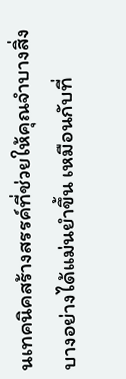นเทคนิคสร้างสรรค์ที่ช่วยให้คุณจำบางสิ่งบางอย่างได้แม่นยำขึ้น เหมือนกับที่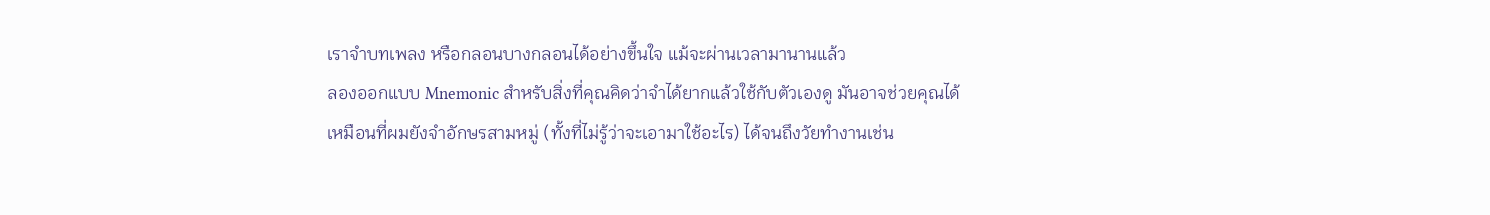เราจำบทเพลง หรือกลอนบางกลอนได้อย่างขึ้นใจ แม้จะผ่านเวลามานานแล้ว
ลองออกแบบ Mnemonic สำหรับสิ่งที่คุณคิดว่าจำได้ยากแล้วใช้กับตัวเองดู มันอาจช่วยคุณได้เหมือนที่ผมยังจำอักษรสามหมู่ (ทั้งที่ไม่รู้ว่าจะเอามาใช้อะไร) ได้จนถึงวัยทำงานเช่น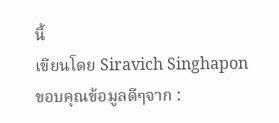นี้
เขียนโดย Siravich Singhapon ขอบคุณข้อมูลดีๆจาก :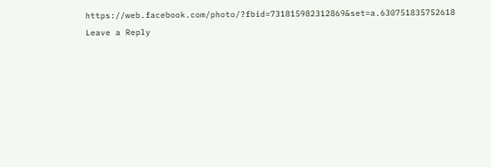https://web.facebook.com/photo/?fbid=731815982312869&set=a.630751835752618
Leave a Reply